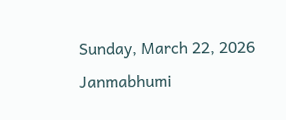Sunday, March 22, 2026
Janmabhumi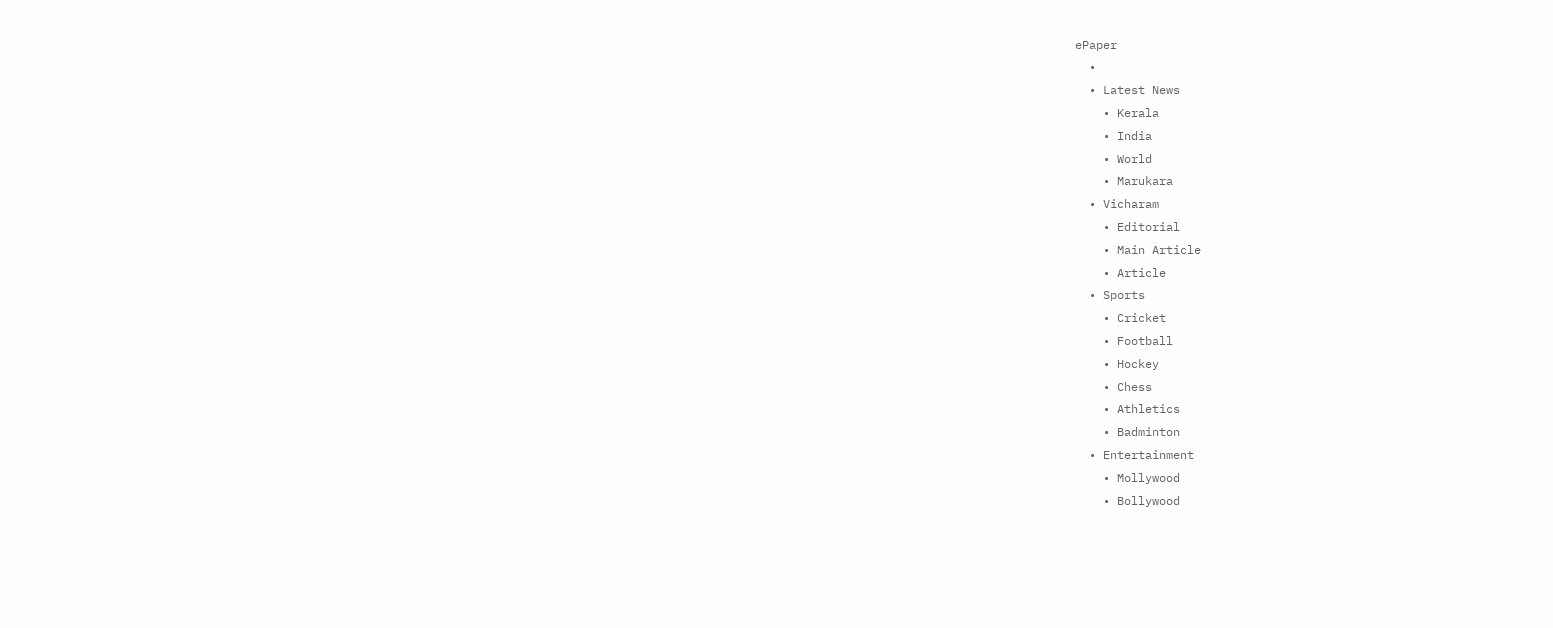ePaper
  •
  • Latest News
    • Kerala
    • India
    • World
    • Marukara
  • Vicharam
    • Editorial
    • Main Article
    • Article
  • Sports
    • Cricket
    • Football
    • Hockey
    • Chess
    • Athletics
    • Badminton
  • Entertainment
    • Mollywood
    • Bollywood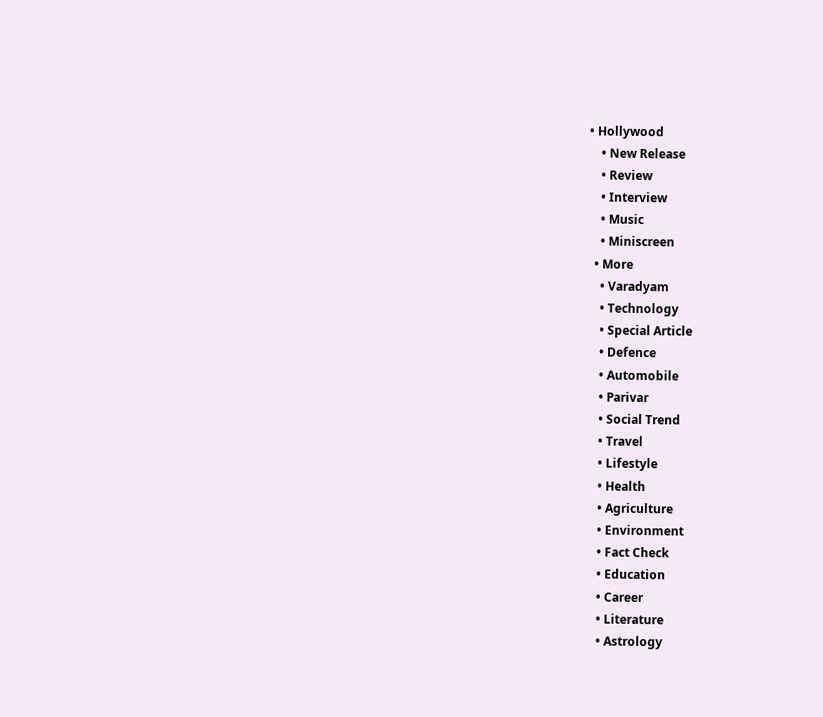• Hollywood
    • New Release
    • Review
    • Interview
    • Music
    • Miniscreen
  • More
    • Varadyam
    • Technology
    • Special Article
    • Defence
    • Automobile
    • Parivar
    • Social Trend
    • Travel
    • Lifestyle
    • Health
    • Agriculture
    • Environment
    • Fact Check
    • Education
    • Career
    • Literature
    • Astrology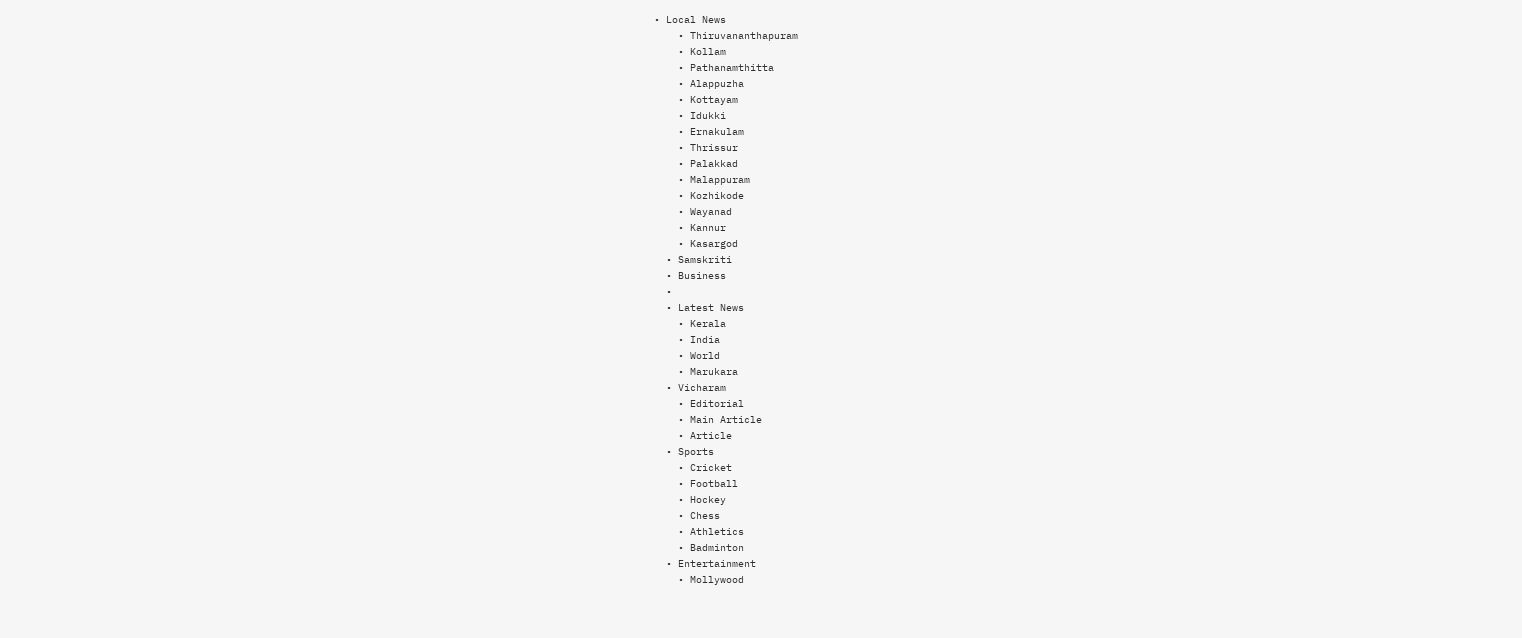• Local News
    • Thiruvananthapuram
    • Kollam
    • Pathanamthitta
    • Alappuzha
    • Kottayam
    • Idukki
    • Ernakulam
    • Thrissur
    • Palakkad
    • Malappuram
    • Kozhikode
    • Wayanad
    • Kannur
    • Kasargod
  • Samskriti
  • Business
  •
  • Latest News
    • Kerala
    • India
    • World
    • Marukara
  • Vicharam
    • Editorial
    • Main Article
    • Article
  • Sports
    • Cricket
    • Football
    • Hockey
    • Chess
    • Athletics
    • Badminton
  • Entertainment
    • Mollywood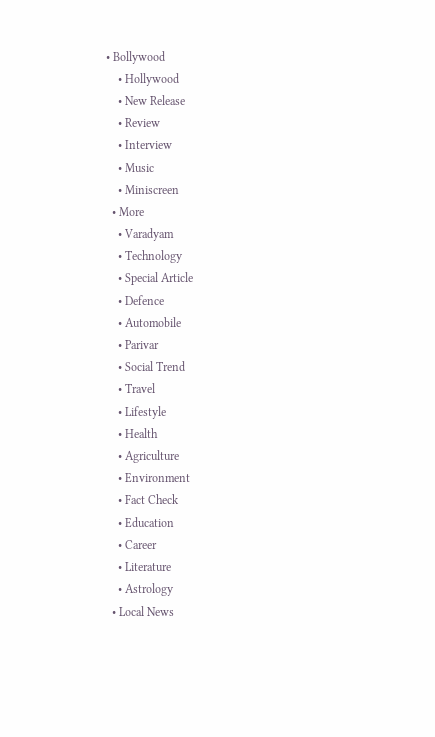• Bollywood
    • Hollywood
    • New Release
    • Review
    • Interview
    • Music
    • Miniscreen
  • More
    • Varadyam
    • Technology
    • Special Article
    • Defence
    • Automobile
    • Parivar
    • Social Trend
    • Travel
    • Lifestyle
    • Health
    • Agriculture
    • Environment
    • Fact Check
    • Education
    • Career
    • Literature
    • Astrology
  • Local News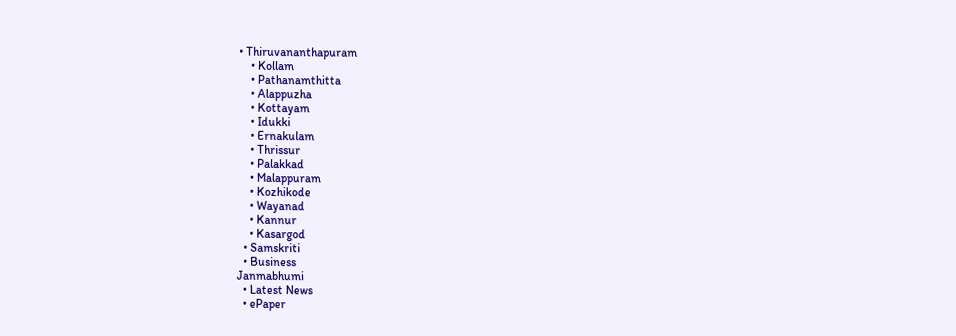• Thiruvananthapuram
    • Kollam
    • Pathanamthitta
    • Alappuzha
    • Kottayam
    • Idukki
    • Ernakulam
    • Thrissur
    • Palakkad
    • Malappuram
    • Kozhikode
    • Wayanad
    • Kannur
    • Kasargod
  • Samskriti
  • Business
Janmabhumi
  • Latest News
  • ePaper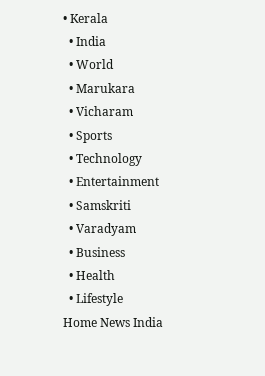• Kerala
  • India
  • World
  • Marukara
  • Vicharam
  • Sports
  • Technology
  • Entertainment
  • Samskriti
  • Varadyam
  • Business
  • Health
  • Lifestyle
Home News India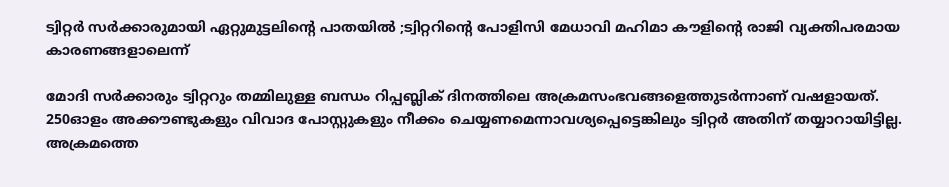ട്വിറ്റര്‍ സര്‍ക്കാരുമായി ഏറ്റുമുട്ടലിന്റെ പാതയില്‍ ;ട്വിറ്ററിന്റെ പോളിസി മേധാവി മഹിമാ കൗളിന്റെ രാജി വ്യക്തിപരമായ കാരണങ്ങളാലെന്ന്

മോദി സര്‍ക്കാരും ട്വിറ്ററും തമ്മിലുള്ള ബന്ധം റിപ്പബ്ലിക് ദിനത്തിലെ അക്രമസംഭവങ്ങളെത്തുടര്‍ന്നാണ് വഷളായത്. 250ഓളം അക്കൗണ്ടുകളും വിവാദ പോസ്റ്റുകളും നീക്കം ചെയ്യണമെന്നാവശ്യപ്പെട്ടെങ്കിലും ട്വിറ്റര്‍ അതിന് തയ്യാറായിട്ടില്ല. അക്രമത്തെ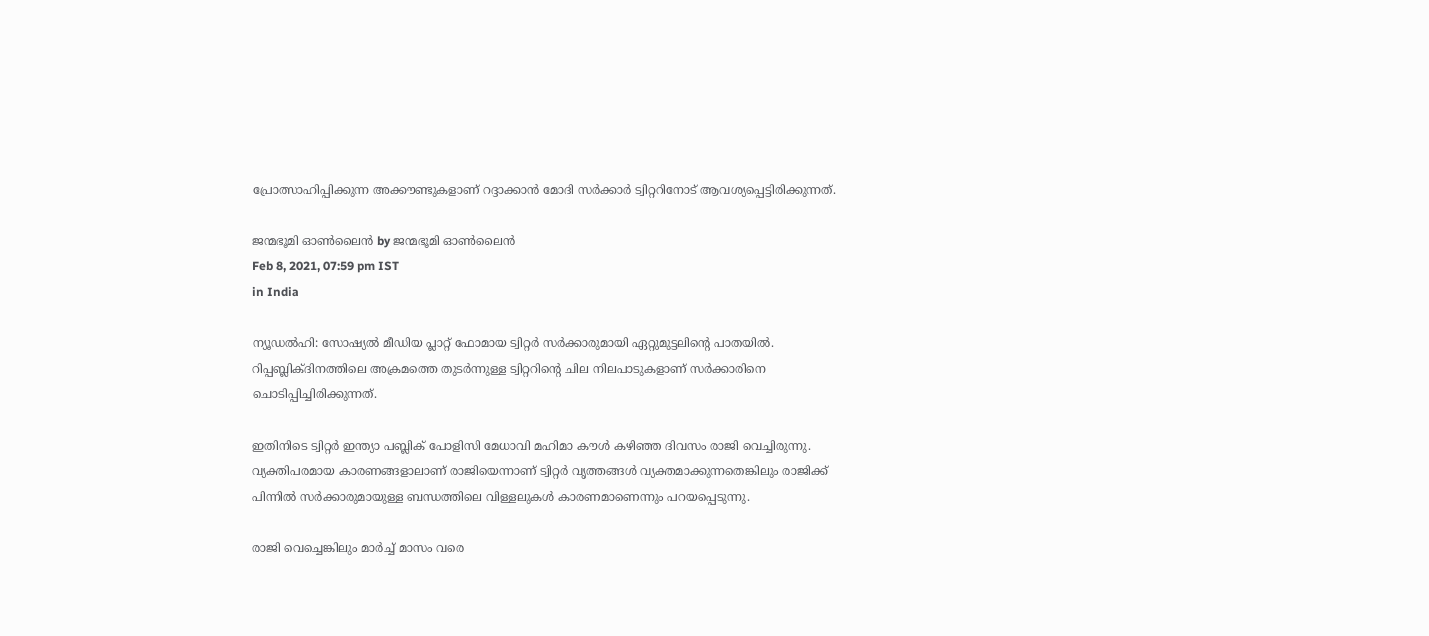പ്രോത്സാഹിപ്പിക്കുന്ന അക്കൗണ്ടുകളാണ് റദ്ദാക്കാന്‍ മോദി സര്‍ക്കാര്‍ ട്വിറ്ററിനോട് ആവശ്യപ്പെട്ടിരിക്കുന്നത്.

ജന്മഭൂമി ഓണ്‍ലൈന്‍ by ജന്മഭൂമി ഓണ്‍ലൈന്‍
Feb 8, 2021, 07:59 pm IST
in India

ന്യൂഡൽഹി: സോഷ്യല്‍ മീ‍‍ഡിയ പ്ലാറ്റ് ഫോമായ ട്വിറ്റര്‍ സര്‍ക്കാരുമായി ഏറ്റുമുട്ടലിന്റെ പാതയില്‍. റിപ്പബ്ലിക്ദിനത്തിലെ അക്രമത്തെ തുടര്‍ന്നുള്ള ട്വിറ്ററിന്റെ ചില നിലപാടുകളാണ് സര്‍ക്കാരിനെ ചൊടിപ്പിച്ചിരിക്കുന്നത്.

ഇതിനിടെ ട്വിറ്റർ ഇന്ത്യാ പബ്ലിക് പോളിസി മേധാവി മഹിമാ കൗൾ കഴിഞ്ഞ ദിവസം രാജി വെച്ചിരുന്നു. വ്യക്തിപരമായ കാരണങ്ങളാലാണ് രാജിയെന്നാണ് ട്വിറ്റർ വൃത്തങ്ങൾ വ്യക്തമാക്കുന്നതെങ്കിലും രാജിക്ക് പിന്നില്‍ സര്‍ക്കാരുമായുള്ള ബന്ധത്തിലെ വിള്ളലുകള്‍ കാരണമാണെന്നും പറയപ്പെടുന്നു.

രാജി വെച്ചെങ്കിലും മാർച്ച് മാസം വരെ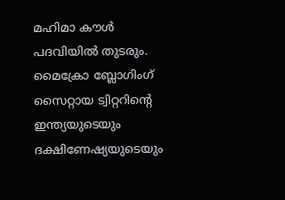മഹിമാ കൗൾ പദവിയിൽ തുടരും. മൈക്രോ ബ്ലോഗിംഗ് സൈറ്റായ ട്വിറ്ററിന്റെ ഇന്ത്യയുടെയും ദക്ഷിണേഷ്യയുടെയും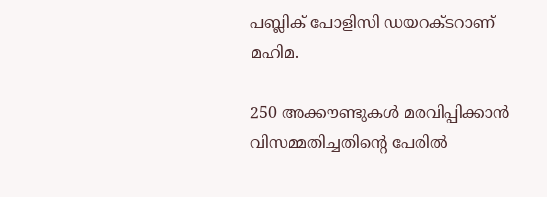പബ്ലിക് പോളിസി ഡയറക്ടറാണ് മഹിമ.

250 അക്കൗണ്ടുകള്‍ മരവിപ്പിക്കാന്‍ വിസമ്മതിച്ചതിന്റെ പേരില്‍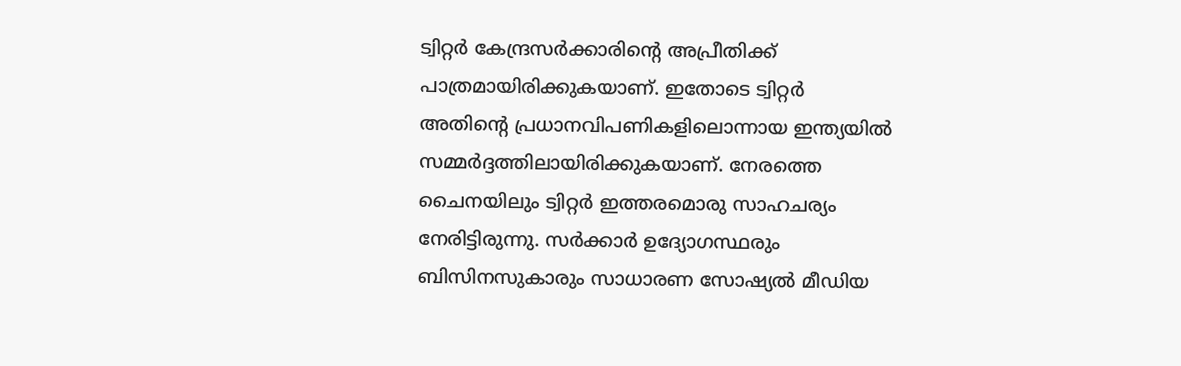ട്വിറ്റര്‍ കേന്ദ്രസര്‍ക്കാരിന്റെ അപ്രീതിക്ക് പാത്രമായിരിക്കുകയാണ്. ഇതോടെ ട്വിറ്റര്‍ അതിന്റെ പ്രധാനവിപണികളിലൊന്നായ ഇന്ത്യയില്‍ സമ്മര്‍ദ്ദത്തിലായിരിക്കുകയാണ്. നേരത്തെ ചൈനയിലും ട്വിറ്റര്‍ ഇത്തരമൊരു സാഹചര്യം നേരിട്ടിരുന്നു. സര്‍ക്കാര്‍ ഉദ്യോഗസ്ഥരും ബിസിനസുകാരും സാധാരണ സോഷ്യല്‍ മീഡിയ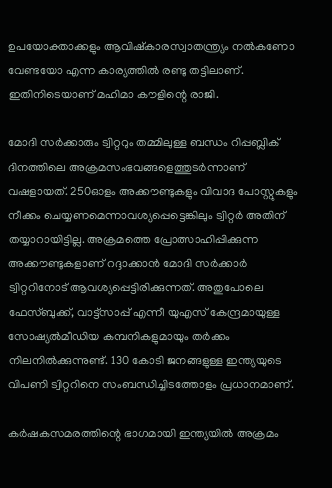ഉപയോക്താക്കളും ആവിഷ്‌കാരസ്വാതന്ത്ര്യം നല്‍കണോ വേണ്ടയോ എന്ന കാര്യത്തില്‍ രണ്ടു തട്ടിലാണ്. ഇതിനിടെയാണ് മഹിമാ കൗളിന്റെ രാജി.

മോദി സര്‍ക്കാരും ട്വിറ്ററും തമ്മിലുള്ള ബന്ധം റിപ്പബ്ലിക് ദിനത്തിലെ അക്രമസംഭവങ്ങളെത്തുടര്‍ന്നാണ് വഷളായത്. 250ഓളം അക്കൗണ്ടുകളും വിവാദ പോസ്റ്റുകളും നീക്കം ചെയ്യണമെന്നാവശ്യപ്പെട്ടെങ്കിലും ട്വിറ്റര്‍ അതിന് തയ്യാറായിട്ടില്ല. അക്രമത്തെ പ്രോത്സാഹിപ്പിക്കുന്ന അക്കൗണ്ടുകളാണ് റദ്ദാക്കാന്‍ മോദി സര്‍ക്കാര്‍ ട്വിറ്ററിനോട് ആവശ്യപ്പെട്ടിരിക്കുന്നത്. അതുപോലെ ഫേസ്ബുക്ക്, വാട്ട്‌സാപ്പ് എന്നീ യുഎസ് കേന്ദ്രമായുള്ള സോഷ്യല്‍മീഡിയ കമ്പനികളുമായും തര്‍ക്കം നിലനില്‍ക്കുന്നുണ്ട്. 130 കോടി ജനങ്ങളുള്ള ഇന്ത്യയുടെ വിപണി ട്വിറ്ററിനെ സംബന്ധിച്ചിടത്തോളം പ്രധാനമാണ്.

കര്‍ഷകസമരത്തിന്റെ ഭാഗമായി ഇന്ത്യയില്‍ അക്രമം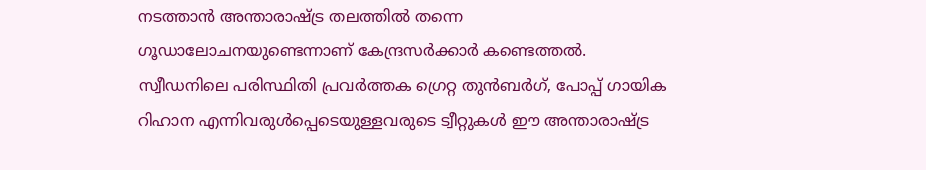നടത്താന്‍ അന്താരാഷ്‌ട്ര തലത്തില്‍ തന്നെ ഗൂഡാലോചനയുണ്ടെന്നാണ് കേന്ദ്രസര്‍ക്കാര്‍ കണ്ടെത്തല്‍. സ്വീഡനിലെ പരിസ്ഥിതി പ്രവര്‍ത്തക ഗ്രെറ്റ തുന്‍ബര്‍ഗ്, പോപ്പ് ഗായിക റിഹാന എന്നിവരുള്‍പ്പെടെയുള്ളവരുടെ ട്വീറ്റുകള്‍ ഈ അന്താരാഷ്‌ട്ര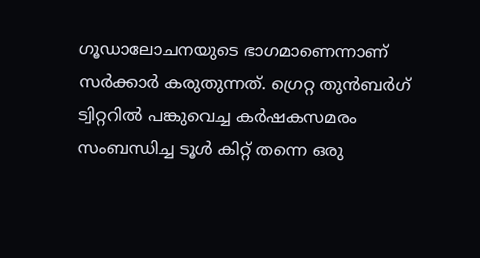ഗൂഡാലോചനയുടെ ഭാഗമാണെന്നാണ് സര്‍ക്കാര്‍ കരുതുന്നത്. ഗ്രെറ്റ തുന്‍ബര്‍ഗ് ട്വിറ്ററില്‍ പങ്കുവെച്ച കര്‍ഷകസമരം സംബന്ധിച്ച ടൂള്‍ കിറ്റ് തന്നെ ഒരു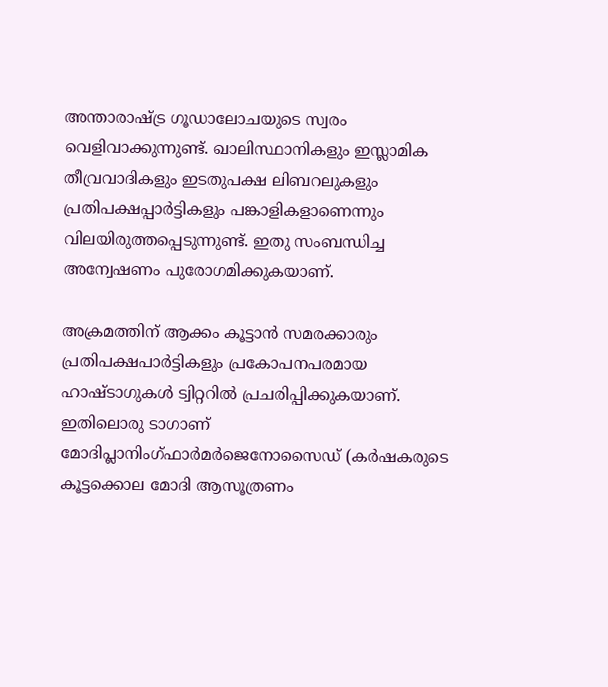അന്താരാഷ്‌ട്ര ഗൂഡാലോചയുടെ സ്വരം വെളിവാക്കുന്നുണ്ട്. ഖാലിസ്ഥാനികളും ഇസ്ലാമിക തീവ്രവാദികളും ഇടതുപക്ഷ ലിബറലുകളും പ്രതിപക്ഷപ്പാര്‍ട്ടികളും പങ്കാളികളാണെന്നും വിലയിരുത്തപ്പെടുന്നുണ്ട്. ഇതു സംബന്ധിച്ച അന്വേഷണം പുരോഗമിക്കുകയാണ്.

അക്രമത്തിന് ആക്കം കൂട്ടാന്‍ സമരക്കാരും പ്രതിപക്ഷപാര്‍ട്ടികളും പ്രകോപനപരമായ ഹാഷ്ടാഗുകള്‍ ട്വിറ്ററില്‍ പ്രചരിപ്പിക്കുകയാണ്. ഇതിലൊരു ടാഗാണ് മോദിപ്ലാനിംഗ്ഫാര്‍മര്‍ജെനോസൈഡ് (കര്‍ഷകരുടെ കൂട്ടക്കൊല മോദി ആസൂത്രണം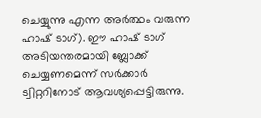ചെയ്യുന്നു എന്ന അര്‍ത്ഥം വരുന്ന ഹാഷ് ടാഗ്). ഈ ഹാഷ് ടാഗ്  അടിയന്തരമായി ബ്ലോക്ക് ചെയ്യണമെന്ന് സര്‍ക്കാര്‍ ട്വിറ്ററിനോട് ആവശ്യപ്പെട്ടിരുന്നു.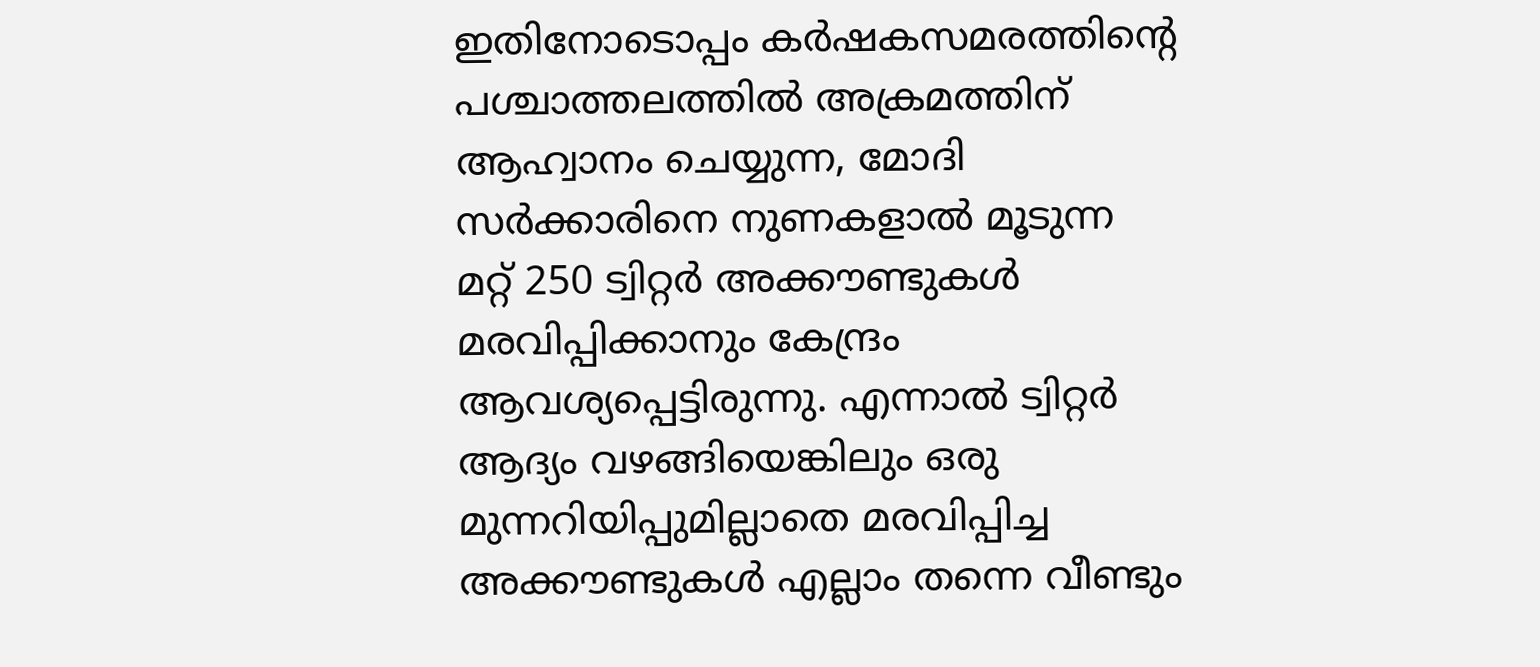ഇതിനോടൊപ്പം കര്‍ഷകസമരത്തിന്റെ പശ്ചാത്തലത്തില്‍ അക്രമത്തിന് ആഹ്വാനം ചെയ്യുന്ന, മോദി സര്‍ക്കാരിനെ നുണകളാല്‍ മൂടുന്ന  മറ്റ് 250 ട്വിറ്റര്‍ അക്കൗണ്ടുകള്‍ മരവിപ്പിക്കാനും കേന്ദ്രം ആവശ്യപ്പെട്ടിരുന്നു. എന്നാല്‍ ട്വിറ്റര്‍ ആദ്യം വഴങ്ങിയെങ്കിലും ഒരു മുന്നറിയിപ്പുമില്ലാതെ മരവിപ്പിച്ച അക്കൗണ്ടുകള്‍ എല്ലാം തന്നെ വീണ്ടും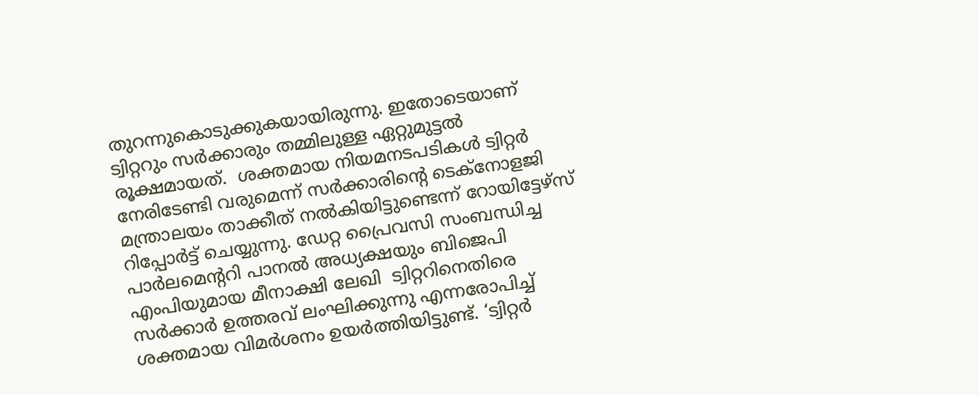തുറന്നുകൊടുക്കുകയായിരുന്നു. ഇതോടെയാണ് ട്വിറ്ററും സര്‍ക്കാരും തമ്മിലുള്ള ഏറ്റുമുട്ടല്‍ രൂക്ഷമായത്.  ശക്തമായ നിയമനടപടികള്‍ ട്വിറ്റര്‍ നേരിടേണ്ടി വരുമെന്ന് സര്‍ക്കാരിന്റെ ടെക്‌നോളജി മന്ത്രാലയം താക്കീത് നല്‍കിയിട്ടുണ്ടെന്ന് റോയിട്ടേഴ്‌സ് റിപ്പോര്‍ട്ട് ചെയ്യുന്നു. ഡേറ്റ പ്രൈവസി സംബന്ധിച്ച പാര്‍ലമെന്‍ററി പാനല്‍ അധ്യക്ഷയും ബിജെപി എംപിയുമായ മീനാക്ഷി ലേഖി  ട്വിറ്ററിനെതിരെ സര്‍ക്കാര്‍ ഉത്തരവ് ലംഘിക്കുന്നു എന്നരോപിച്ച് ശക്തമായ വിമര്‍ശനം ഉയര്‍ത്തിയിട്ടുണ്ട്. ‘ട്വിറ്റര്‍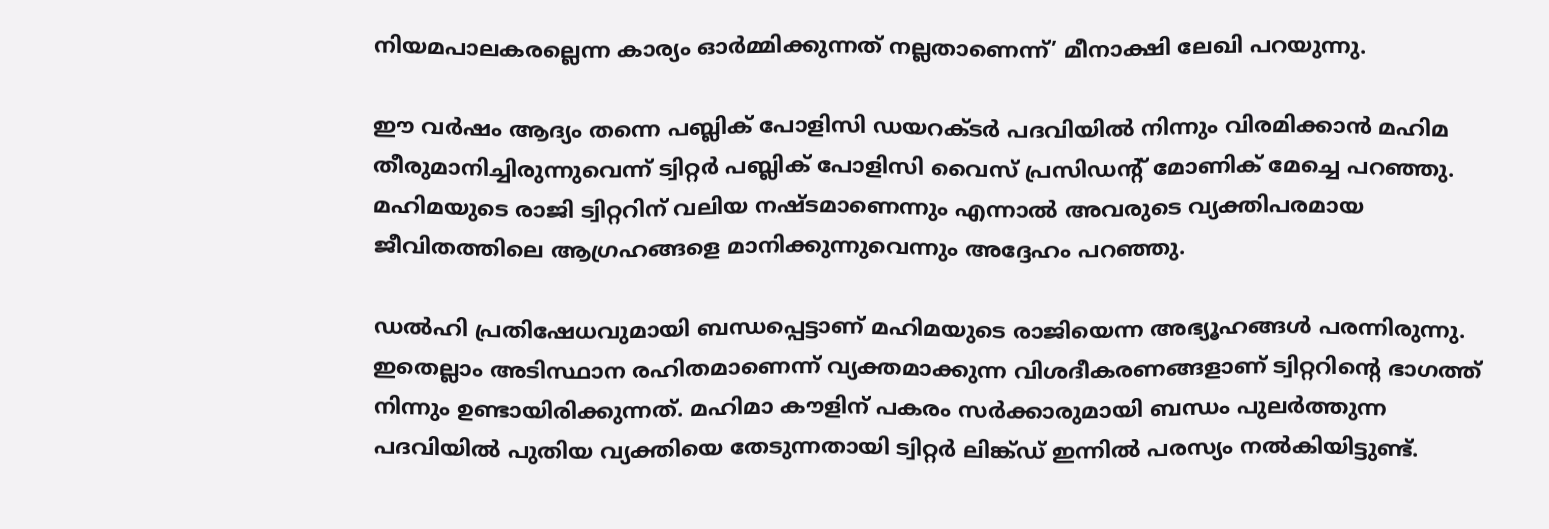നിയമപാലകരല്ലെന്ന കാര്യം ഓര്‍മ്മിക്കുന്നത് നല്ലതാണെന്ന്’ മീനാക്ഷി ലേഖി പറയുന്നു.

ഈ വർഷം ആദ്യം തന്നെ പബ്ലിക് പോളിസി ഡയറക്ടർ പദവിയിൽ നിന്നും വിരമിക്കാൻ മഹിമ തീരുമാനിച്ചിരുന്നുവെന്ന് ട്വിറ്റർ പബ്ലിക് പോളിസി വൈസ് പ്രസിഡന്‍റ് മോണിക് മേച്ചെ പറഞ്ഞു. മഹിമയുടെ രാജി ട്വിറ്ററിന് വലിയ നഷ്ടമാണെന്നും എന്നാൽ അവരുടെ വ്യക്തിപരമായ ജീവിതത്തിലെ ആഗ്രഹങ്ങളെ മാനിക്കുന്നുവെന്നും അദ്ദേഹം പറഞ്ഞു.

ഡൽഹി പ്രതിഷേധവുമായി ബന്ധപ്പെട്ടാണ് മഹിമയുടെ രാജിയെന്ന അഭ്യൂഹങ്ങൾ പരന്നിരുന്നു. ഇതെല്ലാം അടിസ്ഥാന രഹിതമാണെന്ന് വ്യക്തമാക്കുന്ന വിശദീകരണങ്ങളാണ് ട്വിറ്ററിന്റെ ഭാഗത്ത് നിന്നും ഉണ്ടായിരിക്കുന്നത്. മഹിമാ കൗളിന് പകരം സര്‍ക്കാരുമായി ബന്ധം പുലര്‍ത്തുന്ന പദവിയില്‍ പുതിയ വ്യക്തിയെ തേടുന്നതായി ട്വിറ്റര്‍ ലിങ്ക്ഡ് ഇന്നില്‍ പരസ്യം നല്‍കിയിട്ടുണ്ട്.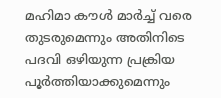മഹിമാ കൗള്‍ മാര്‍ച്ച് വരെ തുടരുമെന്നും അതിനിടെ പദവി ഒഴിയുന്ന പ്രക്രിയ പൂര്‍ത്തിയാക്കുമെന്നും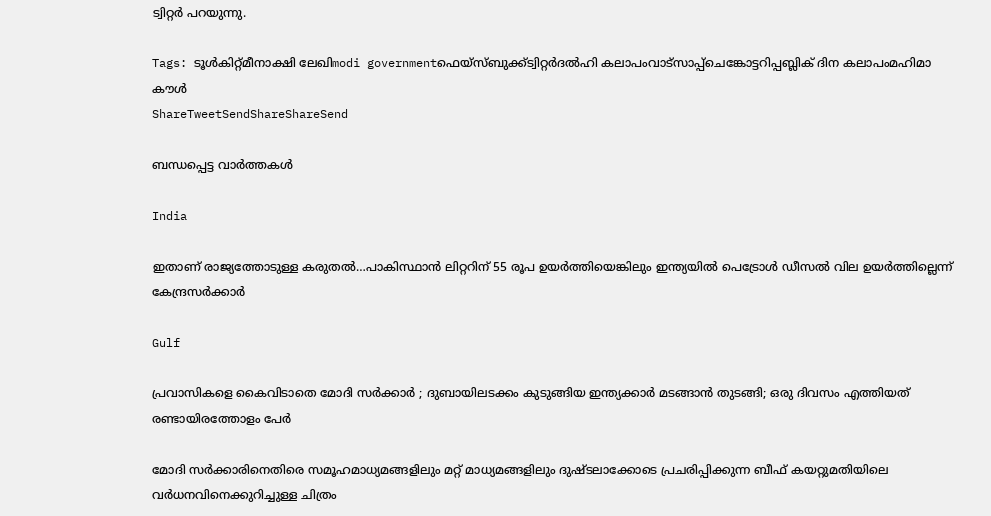ട്വിറ്റര്‍ പറയുന്നു.

Tags: ടൂള്‍കിറ്റ്മീനാക്ഷി ലേഖിmodi governmentഫെയ്സ്ബുക്ക്ട്വിറ്റര്‍ദല്‍ഹി കലാപംവാട്‌സാപ്പ്ചെങ്കോട്ടറിപ്പബ്ലിക് ദിന കലാപംമഹിമാ കൗള്‍
ShareTweetSendShareShareSend

ബന്ധപ്പെട്ട വാര്‍ത്തകള്‍

India

ഇതാണ് രാജ്യത്തോടുള്ള കരുതല്‍…പാകിസ്ഥാന്‍ ലിറ്ററിന് 55 രൂപ ഉയര്‍ത്തിയെങ്കിലും ഇന്ത്യയില്‍ പെട്രോൾ ഡീസൽ വില ഉയർത്തില്ലെന്ന് കേന്ദ്രസര്‍ക്കാര്‍

Gulf

പ്രവാസികളെ കൈവിടാതെ മോദി സർക്കാർ ; ദുബായിലടക്കം കുടുങ്ങിയ ഇന്ത്യക്കാർ മടങ്ങാൻ തുടങ്ങി; ഒരു ദിവസം എത്തിയത് രണ്ടായിരത്തോളം പേർ

മോദി സര്‍ക്കാരിനെതിരെ സമൂഹമാധ്യമങ്ങളിലും മറ്റ് മാധ്യമങ്ങളിലും ദുഷ്ടലാക്കോടെ പ്രചരിപ്പിക്കുന്ന ബീഫ് കയറ്റുമതിയിലെ വര്‍ധനവിനെക്കുറിച്ചുള്ള ചിത്രം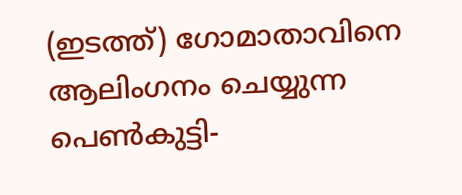(ഇടത്ത്) ഗോമാതാവിനെ ആലിംഗനം ചെയ്യുന്ന പെണ്‍കുട്ടി-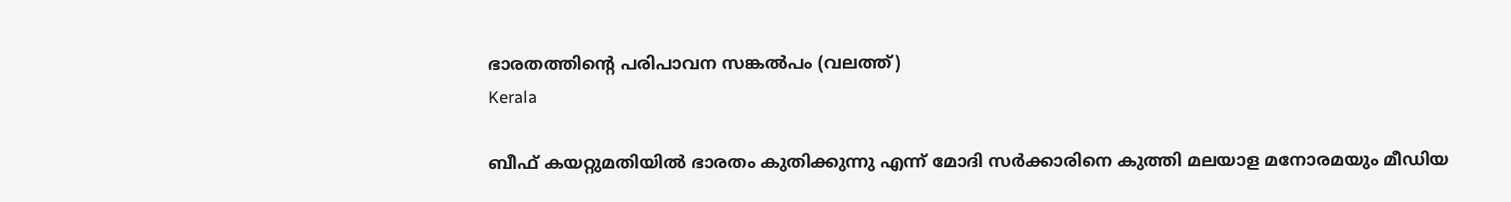ഭാരതത്തിന്‍റെ പരിപാവന സങ്കല്‍പം (വലത്ത്)
Kerala

ബീഫ് കയറ്റുമതിയിൽ ഭാരതം കുതിക്കുന്നു എന്ന് മോദി സര്‍ക്കാരിനെ കുത്തി മലയാള മനോരമയും മീഡിയ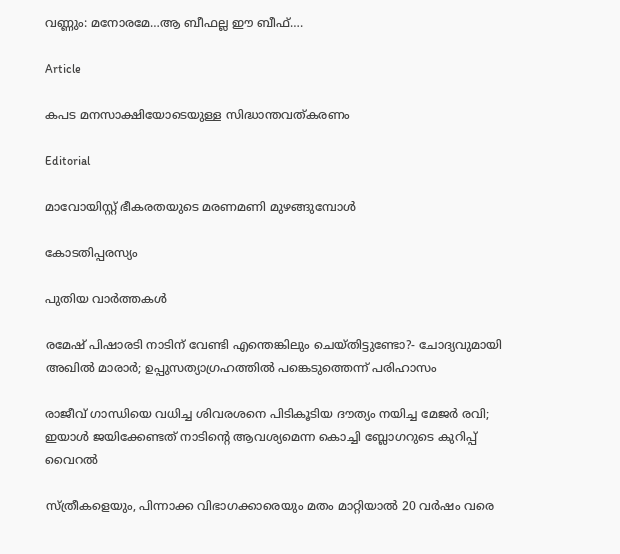വണ്ണും: മനോരമേ…ആ ബീഫല്ല ഈ ബീഫ്….

Article

കപട മനസാക്ഷിയോടെയുള്ള സിദ്ധാന്തവത്കരണം

Editorial

മാവോയിസ്റ്റ് ഭീകരതയുടെ മരണമണി മുഴങ്ങുമ്പോള്‍

കോടതിപ്പരസ്യം

പുതിയ വാര്‍ത്തകള്‍

രമേഷ് പിഷാരടി നാടിന് വേണ്ടി എന്തെങ്കിലും ചെയ്തിട്ടുണ്ടോ?- ചോദ്യവുമായി അഖില്‍ മാരാര്‍; ഉപ്പുസത്യാഗ്രഹത്തില്‍ പങ്കെടുത്തെന്ന് പരിഹാസം

രാജീവ് ഗാന്ധിയെ വധിച്ച ശിവരശനെ പിടികൂടിയ ദൗത്യം നയിച്ച മേജർ രവി; ഇയാള്‍ ജയിക്കേണ്ടത് നാടിന്റെ ആവശ്യമെന്ന കൊച്ചി ബ്ലോഗറുടെ കുറിപ്പ് വൈറല്‍

സ്ത്രീകളെയും, പിന്നാക്ക വിഭാഗക്കാരെയും മതം മാറ്റിയാൽ 20 വർഷം വരെ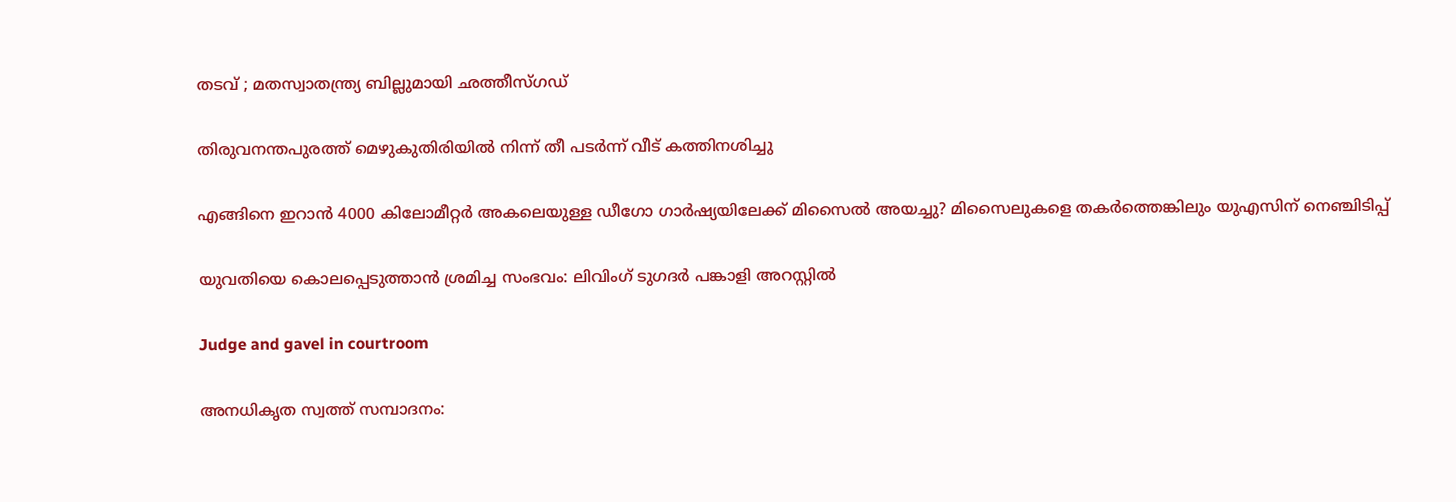തടവ് ; മതസ്വാതന്ത്ര്യ ബില്ലുമായി ഛത്തീസ്ഗഡ്

തിരുവനന്തപുരത്ത് മെഴുകുതിരിയില്‍ നിന്ന് തീ പടര്‍ന്ന് വീട് കത്തിനശിച്ചു

എങ്ങിനെ ഇറാന്‍ 4000 കിലോമീറ്റർ അകലെയുള്ള ഡീഗോ ഗാർഷ്യയിലേക്ക് മിസൈല്‍ അയച്ചു? മിസൈലുകളെ തകര്‍ത്തെങ്കിലും യുഎസിന് നെഞ്ചിടിപ്പ്

യുവതിയെ കൊലപ്പെടുത്താന്‍ ശ്രമിച്ച സംഭവം: ലിവിംഗ് ടുഗദര്‍ പങ്കാളി അറസ്റ്റില്‍

Judge and gavel in courtroom

അനധികൃത സ്വത്ത് സമ്പാദനം: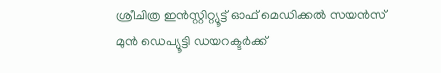ശ്രീചിത്ര ഇന്‍സ്റ്റിറ്റ്യൂട്ട് ഓഫ് മെഡിക്കല്‍ സയന്‍സ് മുന്‍ ഡെപ്യൂട്ടി ഡയറക്ടര്‍ക്ക്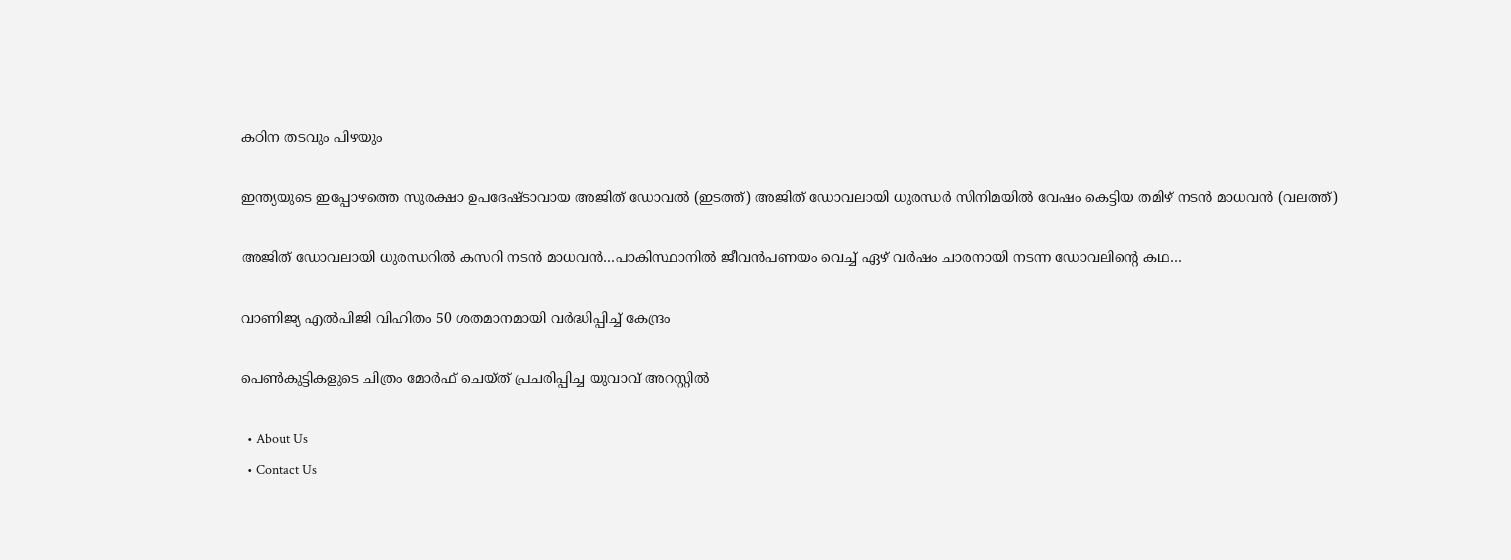കഠിന തടവും പിഴയും

ഇന്ത്യയുടെ ഇപ്പോഴത്തെ സുരക്ഷാ ഉപദേഷ്ടാവായ അജിത് ഡോവല്‍ (ഇടത്ത്) അജിത് ഡോവലായി ധുരന്ധര്‍ സിനിമയില്‍ വേഷം കെട്ടിയ തമിഴ് നടന്‍ മാധവന്‍ (വലത്ത്)

അജിത് ഡോവലായി ധുരന്ധറില്‍ കസറി നടന്‍ മാധവന്‍…പാകിസ്ഥാനില്‍ ജീവന്‍പണയം വെച്ച് ഏഴ് വര്‍ഷം ചാരനായി നടന്ന ഡോവലിന്റെ കഥ…

വാണിജ്യ എല്‍പിജി വിഹിതം 50 ശതമാനമായി വര്‍ദ്ധിപ്പിച്ച് കേന്ദ്രം

പെണ്‍കുട്ടികളുടെ ചിത്രം മോര്‍ഫ് ചെയ്ത് പ്രചരിപ്പിച്ച യുവാവ് അറസ്റ്റില്‍

  • About Us
  • Contact Us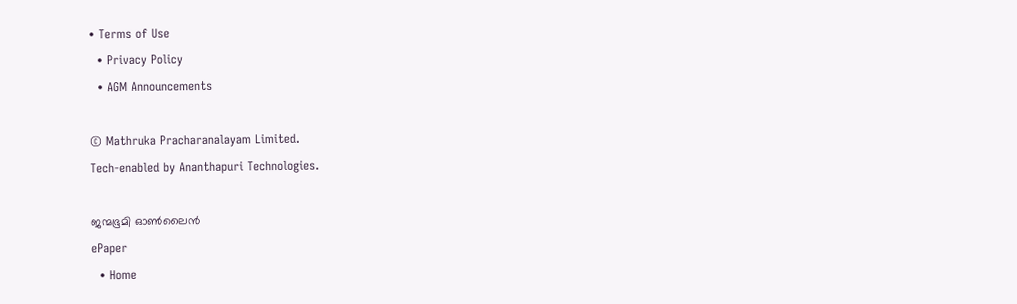• Terms of Use
  • Privacy Policy
  • AGM Announcements

© Mathruka Pracharanalayam Limited.
Tech-enabled by Ananthapuri Technologies.

ജന്മഭൂമി ഓണ്‍ലൈന്‍
ePaper
  • Home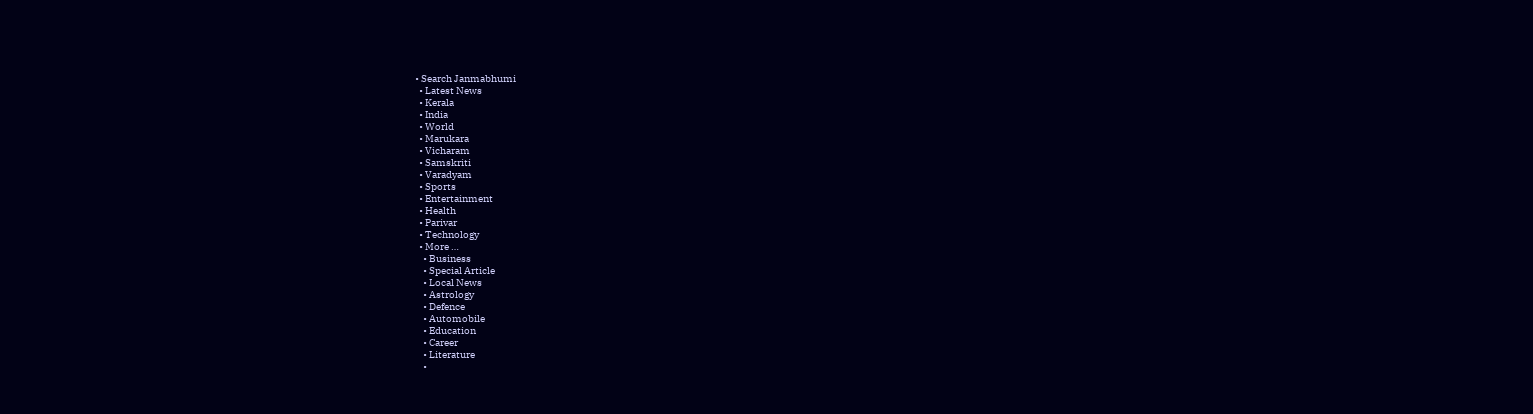• Search Janmabhumi
  • Latest News
  • Kerala
  • India
  • World
  • Marukara
  • Vicharam
  • Samskriti
  • Varadyam
  • Sports
  • Entertainment
  • Health
  • Parivar
  • Technology
  • More …
    • Business
    • Special Article
    • Local News
    • Astrology
    • Defence
    • Automobile
    • Education
    • Career
    • Literature
    •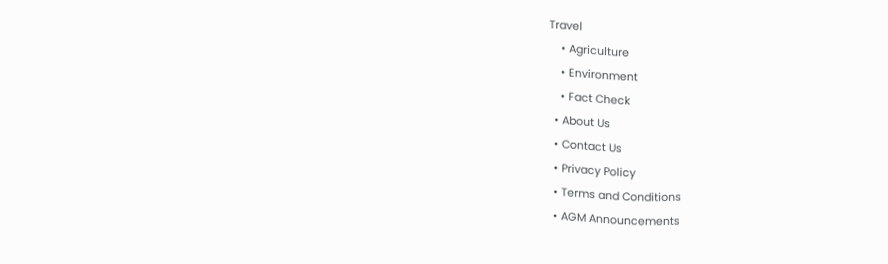Travel
    • Agriculture
    • Environment
    • Fact Check
  • About Us
  • Contact Us
  • Privacy Policy
  • Terms and Conditions
  • AGM Announcements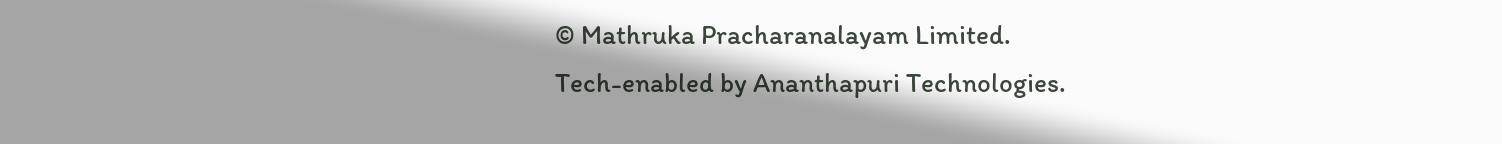© Mathruka Pracharanalayam Limited.
Tech-enabled by Ananthapuri Technologies.